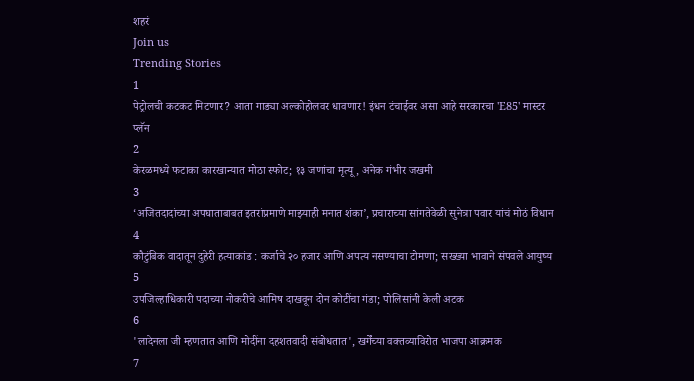शहरं
Join us
Trending Stories
1
पेट्रोलची कटकट मिटणार? आता गाड्या अल्कोहोलवर धावणार! इंधन टंचाईवर असा आहे सरकारचा 'E85' मास्टर प्लॅन
2
केरळमध्ये फटाका कारखान्यात मोठा स्फोट; १३ जणांचा मृत्यू, अनेक गंभीर जखमी
3
‘अजितदादांच्या अपघाताबाबत इतरांप्रमाणे माझ्याही मनात शंका’, प्रचाराच्या सांगतेवेळी सुनेत्रा पवार यांचं मोठं विधान
4
कौटुंबिक वादातून दुहेरी हत्याकांड : कर्जाचे २० हजार आणि अपत्य नसण्याचा टोमणा; सख्ख्या भावाने संपवले आयुष्य
5
उपजिल्हाधिकारी पदाच्या नोकरीचे आमिष दाखवून दोन कोटींचा गंडा; पोलिसांनी केली अटक
6
'लादेनला जी म्हणतात आणि मोदींना दहशतवादी संबोधतात', खर्गेंच्या वक्तव्याविरोत भाजपा आक्रमक
7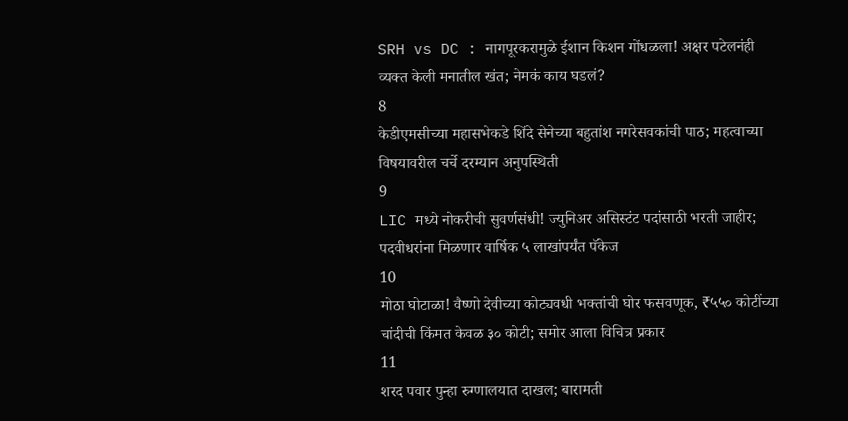SRH vs DC : नागपूरकरामुळे ईशान किशन गोंधळला! अक्षर पटेलनंही व्यक्त केली मनातील खंत; नेमकं काय घडलं?
8
केडीएमसीच्या महासभेकडे शिंदे सेनेच्या बहुतांश नगरेसवकांची पाठ; महत्वाच्या विषयावरील चर्चे दरम्यान अनुपस्थिती
9
LIC मध्ये नोकरीची सुवर्णसंधी! ज्युनिअर असिस्टंट पदांसाठी भरती जाहीर; पदवीधरांना मिळणार वार्षिक ५ लाखांपर्यंत पॅकेज
10
मोठा घोटाळा! वैष्णो देवीच्या कोट्यवधी भक्तांची घोर फसवणूक, ₹५५० कोटींच्या चांदीची किंमत केवळ ३० कोटी; समोर आला विचित्र प्रकार
11
शरद पवार पुन्हा रुग्णालयात दाखल; बारामती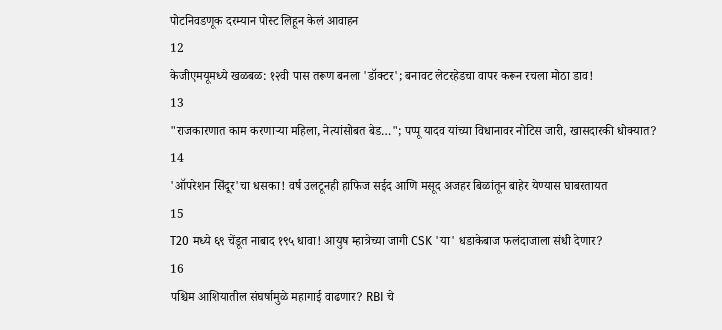पोटनिवडणूक दरम्यान पोस्ट लिहून केलं आवाहन
12
केजीएमयूमध्ये खळबळ: १२वी पास तरूण बनला 'डॉक्टर'; बनावट लेटरहेडचा वापर करून रचला मोठा डाव!
13
"राजकारणात काम करणाऱ्या महिला, नेत्यांसोबत बेड…"; पप्पू यादव यांच्या विधानावर नोटिस जारी, खासदारकी धोक्यात?
14
'ऑपरेशन सिंदूर'चा धसका! वर्ष उलटूनही हाफिज सईद आणि मसूद अजहर बिळांतून बाहेर येण्यास घाबरतायत
15
T20 मध्ये ६९ चेंडूत नाबाद १९५ धावा! आयुष म्हात्रेच्या जागी CSK 'या' धडाकेबाज फलंदाजाला संधी देणार?
16
पश्चिम आशियातील संघर्षामुळे महागाई वाढणार? RBI चे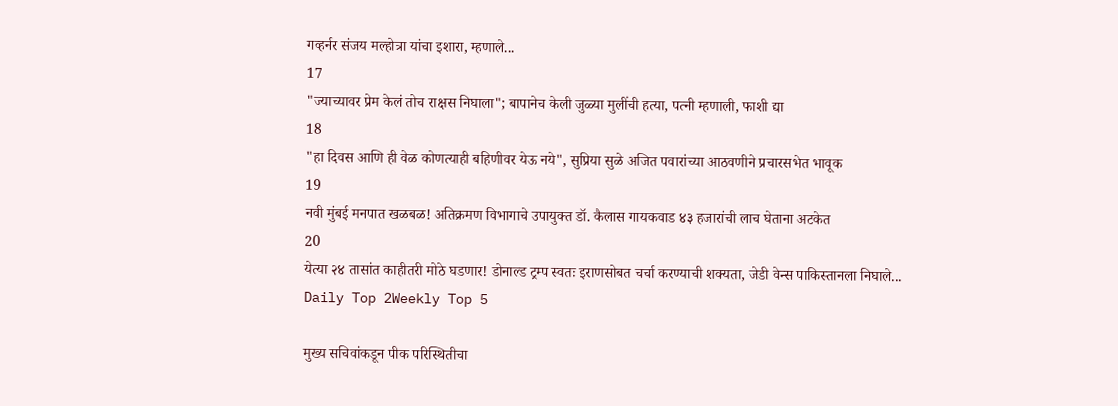गव्हर्नर संजय मल्होत्रा यांचा इशारा, म्हणाले...
17
"ज्याच्यावर प्रेम केलं तोच राक्षस निघाला"; बापानेच केली जुळ्या मुलींची हत्या, पत्नी म्हणाली, फाशी द्या
18
"हा दिवस आणि ही वेळ कोणत्याही बहिणीवर येऊ नये", सुप्रिया सुळे अजित पवारांच्या आठवणीने प्रचारसभेत भावूक
19
नवी मुंबई मनपात खळबळ! अतिक्रमण विभागाचे उपायुक्त डॉ. कैलास गायकवाड ४३ हजारांची लाच घेताना अटकेत
20
येत्या २४ तासांत काहीतरी मोठे घडणार! डोनाल्ड ट्रम्प स्वतः इराणसोबत चर्चा करण्याची शक्यता, जेडी वेन्स पाकिस्तानला निघाले...
Daily Top 2Weekly Top 5

मुख्य सचिवांकडून पीक परिस्थितीचा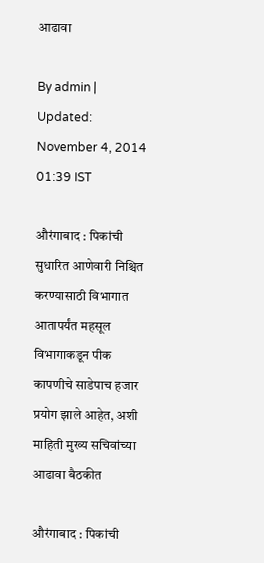आढावा

By admin | Updated: November 4, 2014 01:39 IST

औरंगाबाद : पिकांची सुधारित आणेवारी निश्चित करण्यासाठी विभागात आतापर्यंत महसूल विभागाकडून पीक कापणीचे साडेपाच हजार प्रयोग झाले आहेत, अशी माहिती मुख्य सचिवांच्या आढावा बैठकीत

औरंगाबाद : पिकांची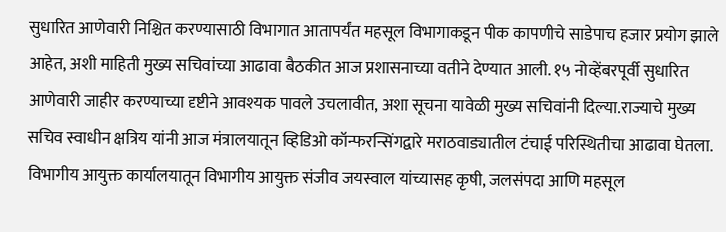सुधारित आणेवारी निश्चित करण्यासाठी विभागात आतापर्यंत महसूल विभागाकडून पीक कापणीचे साडेपाच हजार प्रयोग झाले आहेत, अशी माहिती मुख्य सचिवांच्या आढावा बैठकीत आज प्रशासनाच्या वतीने देण्यात आली. १५ नोव्हेंबरपूर्वी सुधारित आणेवारी जाहीर करण्याच्या दृष्टीने आवश्यक पावले उचलावीत, अशा सूचना यावेळी मुख्य सचिवांनी दिल्या.राज्याचे मुख्य सचिव स्वाधीन क्षत्रिय यांनी आज मंत्रालयातून व्हिडिओ कॉन्फरन्सिंगद्वारे मराठवाड्यातील टंचाई परिस्थितीचा आढावा घेतला. विभागीय आयुक्त कार्यालयातून विभागीय आयुक्त संजीव जयस्वाल यांच्यासह कृषी, जलसंपदा आणि महसूल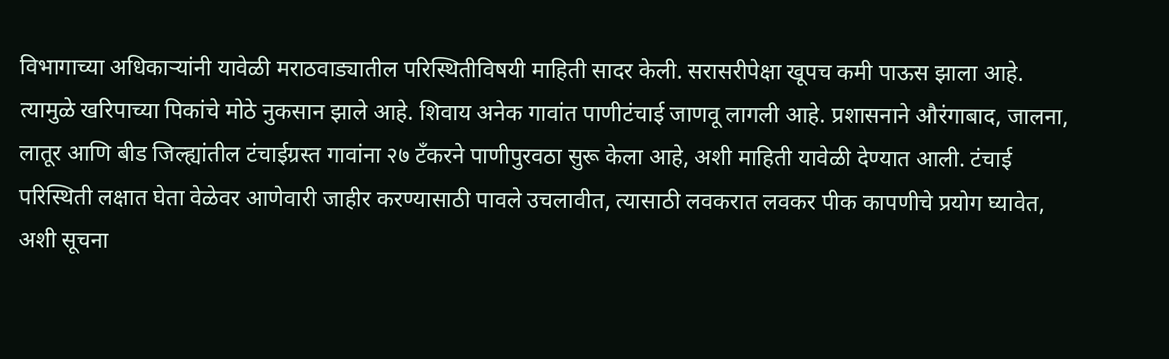विभागाच्या अधिकाऱ्यांनी यावेळी मराठवाड्यातील परिस्थितीविषयी माहिती सादर केली. सरासरीपेक्षा खूपच कमी पाऊस झाला आहे. त्यामुळे खरिपाच्या पिकांचे मोठे नुकसान झाले आहे. शिवाय अनेक गावांत पाणीटंचाई जाणवू लागली आहे. प्रशासनाने औरंगाबाद, जालना, लातूर आणि बीड जिल्ह्यांतील टंचाईग्रस्त गावांना २७ टँकरने पाणीपुरवठा सुरू केला आहे, अशी माहिती यावेळी देण्यात आली. टंचाई परिस्थिती लक्षात घेता वेळेवर आणेवारी जाहीर करण्यासाठी पावले उचलावीत, त्यासाठी लवकरात लवकर पीक कापणीचे प्रयोग घ्यावेत, अशी सूचना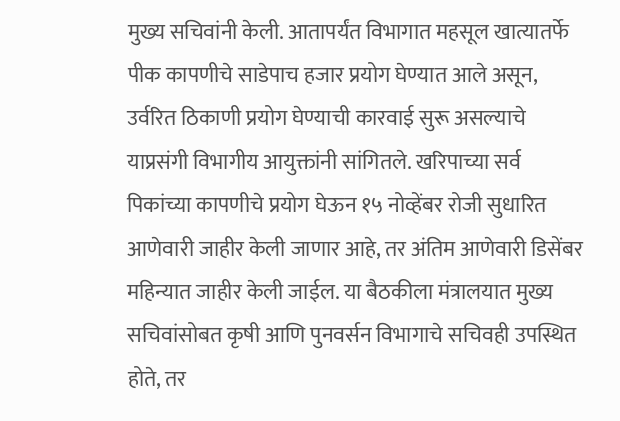मुख्य सचिवांनी केली. आतापर्यंत विभागात महसूल खात्यातर्फे पीक कापणीचे साडेपाच हजार प्रयोग घेण्यात आले असून, उर्वरित ठिकाणी प्रयोग घेण्याची कारवाई सुरू असल्याचे याप्रसंगी विभागीय आयुक्तांनी सांगितले. खरिपाच्या सर्व पिकांच्या कापणीचे प्रयोग घेऊन १५ नोव्हेंबर रोजी सुधारित आणेवारी जाहीर केली जाणार आहे, तर अंतिम आणेवारी डिसेंबर महिन्यात जाहीर केली जाईल. या बैठकीला मंत्रालयात मुख्य सचिवांसोबत कृषी आणि पुनवर्सन विभागाचे सचिवही उपस्थित होते, तर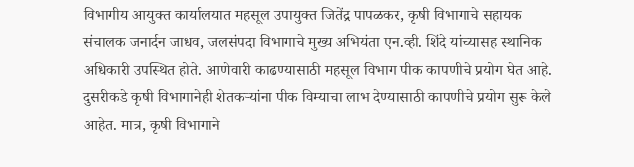विभागीय आयुक्त कार्यालयात महसूल उपायुक्त जितेंद्र पापळकर, कृषी विभागाचे सहायक संचालक जनार्दन जाधव, जलसंपदा विभागाचे मुख्य अभियंता एन.व्ही. शिंदे यांच्यासह स्थानिक अधिकारी उपस्थित होते. आणेवारी काढण्यासाठी महसूल विभाग पीक कापणीचे प्रयोग घेत आहे. दुसरीकडे कृषी विभागानेही शेतकऱ्यांना पीक विम्याचा लाभ देण्यासाठी कापणीचे प्रयोग सुरू केले आहेत. मात्र, कृषी विभागाने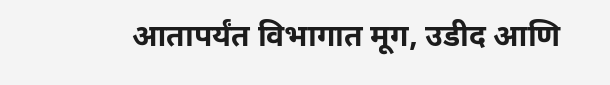आतापर्यंत विभागात मूग, उडीद आणि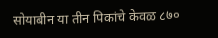सोयाबीन या तीन पिकांचे केवळ ८७०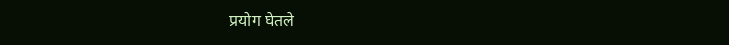प्रयोग घेतले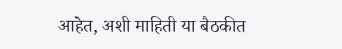आहेत, अशी माहिती या बैठकीत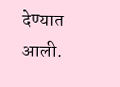देण्यात आली.